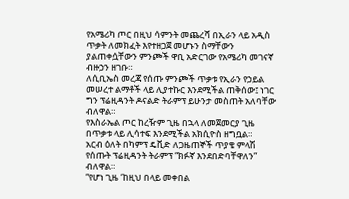የአሜሪካ ጦር በዚህ ሳምንት መጨረሻ በኢራን ላይ አዲስ ጥቃት ለመክፈት እየተዘጋጀ መሆኑን ስማቸውን ያልጠቀሷቸውን ምንጮች ዋቢ አድርገው የአሜሪካ መገናኛ ብዙኃን ዘገቡ።
ለሲቢኤስ መረጃ የሰጡ ምንጮች ጥቃቱ የኢራን የኃይል መሠረተ ልማቶች ላይ ሊያተኩር እንደሚችል ጠቅሰው፤ ነገር ግን ፕሬዚዳንት ዶናልድ ትራምፕ ይሁንታ መስጠት አለባቸው ብለዋል።
የእስራኤል ጦር ከረዥም ጊዜ በኋላ ለመጀመርያ ጊዜ በጥቃቱ ላይ ሊሳተፍ እንደሚችል አክሲዮስ ዘግቧል።
አርብ ዕለት በካምፕ ዴቪድ ለጋዜጠኞች ጥያቄ ምላሽ የሰጡት ፕሬዚዳንት ትራምፕ “ክፉኛ እንደበድባቸዋለን” ብለዋል።
“የሆነ ጊዜ ‘ከዚህ በላይ መቀበል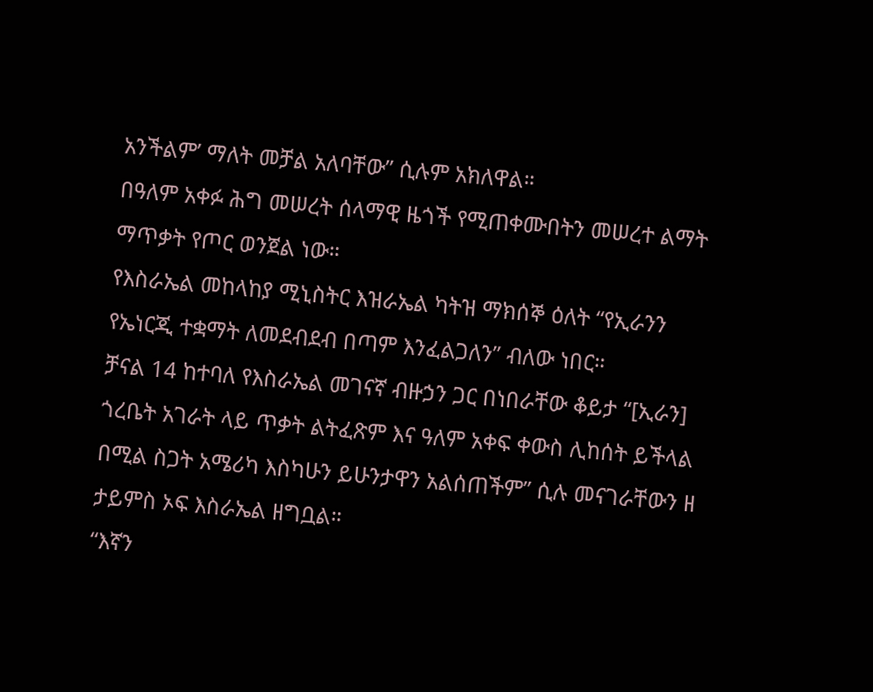አንችልም’ ማለት መቻል አለባቸው” ሲሉም አክለዋል።
በዓለም አቀፉ ሕግ መሠረት ሰላማዊ ዜጎች የሚጠቀሙበትን መሠረተ ልማት ማጥቃት የጦር ወንጀል ነው።
የእስራኤል መከላከያ ሚኒስትር እዝራኤል ካትዝ ማክሰኞ ዕለት “የኢራንን የኤነርጂ ተቋማት ለመደብደብ በጣም እንፈልጋለን” ብለው ነበር።
ቻናል 14 ከተባለ የእስራኤል መገናኛ ብዙኃን ጋር በነበራቸው ቆይታ “[ኢራን] ጎረቤት አገራት ላይ ጥቃት ልትፈጽም እና ዓለም አቀፍ ቀውስ ሊከሰት ይችላል በሚል ስጋት አሜሪካ እስካሁን ይሁንታዋን አልሰጠችም” ሲሉ መናገራቸውን ዘ ታይምስ ኦፍ እስራኤል ዘግቧል።
“እኛን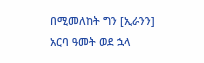በሚመለከት ግን [ኢራንን] አርባ ዓመት ወደ ኋላ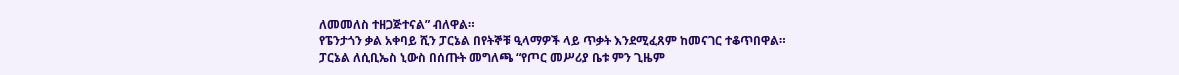ለመመለስ ተዘጋጅተናል” ብለዋል።
የፔንታጎን ቃል አቀባይ ሺን ፓርኔል በየትኞቹ ዒላማዎች ላይ ጥቃት እንደሚፈጸም ከመናገር ተቆጥበዋል።
ፓርኔል ለሲቢኤስ ኒውስ በሰጡት መግለጫ “የጦር መሥሪያ ቤቱ ምን ጊዜም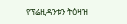የፕሬዚዳንቱን ትዕዛዝ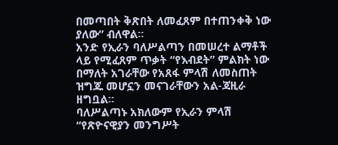በመጣበት ቅጽበት ለመፈጸም በተጠንቀቅ ነው ያለው” ብለዋል።
አንድ የኢራን ባለሥልጣን በመሠረተ ልማቶች ላይ የሚፈጸም ጥቃት “የእብደት” ምልክት ነው በማለት አገራቸው የአጸፋ ምላሽ ለመስጠት ዝግጁ መሆኗን መናገራቸውን አል-ጃዚራ ዘግቧል።
ባለሥልጣኑ አክለውም የኢራን ምላሽ “የጽዮናዊያን መንግሥት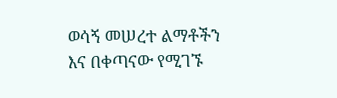ወሳኝ መሠረተ ልማቶችን እና በቀጣናው የሚገኙ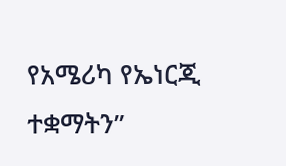የአሜሪካ የኤነርጂ ተቋማትን”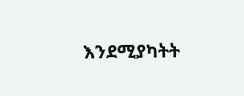እንደሚያካትት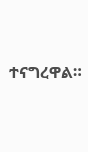ተናግረዋል።